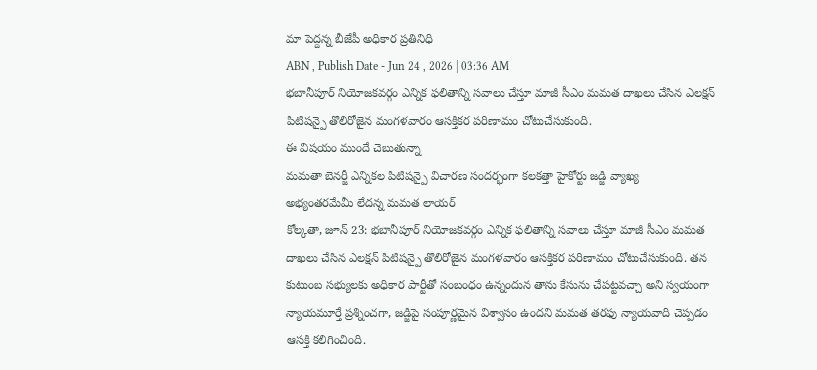మా పెద్దన్న బీజేపీ అధికార ప్రతినిధి
ABN , Publish Date - Jun 24 , 2026 | 03:36 AM
భబానీపూర్ నియోజకవర్గం ఎన్నిక ఫలితాన్ని సవాలు చేస్తూ మాజీ సీఎం మమత దాఖలు చేసిన ఎలక్షన్ పిటిషన్పై తొలిరోజైన మంగళవారం ఆసక్తికర పరిణామం చోటుచేసుకుంది.
ఈ విషయం ముందే చెబుతున్నా
మమతా బెనర్జీ ఎన్నికల పిటిషన్పై విచారణ సందర్భంగా కలకత్తా హైకోర్టు జడ్జి వ్యాఖ్య
అభ్యంతరమేమీ లేదన్న మమత లాయర్
కోల్కతా, జూన్ 23: భబానీపూర్ నియోజకవర్గం ఎన్నిక ఫలితాన్ని సవాలు చేస్తూ మాజీ సీఎం మమత దాఖలు చేసిన ఎలక్షన్ పిటిషన్పై తొలిరోజైన మంగళవారం ఆసక్తికర పరిణామం చోటుచేసుకుంది. తన కుటుంబ సభ్యులకు అధికార పార్టీతో సంబంధం ఉన్నందున తాను కేసును చేపట్టవచ్చా అని స్వయంగా న్యాయమూర్తే ప్రశ్నించగా, జడ్జిపై సంపూర్ణమైన విశ్వాసం ఉందని మమత తరఫు న్యాయవాది చెప్పడం ఆసక్తి కలిగించింది.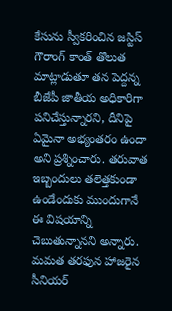కేసును స్వీకరించిన జస్టిస్ గౌరాంగ్ కాంత్ తొలుత మాట్లాడుతూ తన పెద్దన్న బీజేపీ జాతీయ అధికారిగా పనిచేస్తున్నారని, దీనిపై ఏమైనా అభ్యంతరం ఉందా అని ప్రశ్నించారు. తరువాత ఇబ్బందులు తలెత్తకుండా ఉండేందుకు ముందుగానే ఈ విషయాన్ని చెబుతున్నానని అన్నారు. మమత తరఫున హాజరైన సీనియర్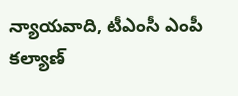న్యాయవాది, టీఎంసీ ఎంపీ కల్యాణ్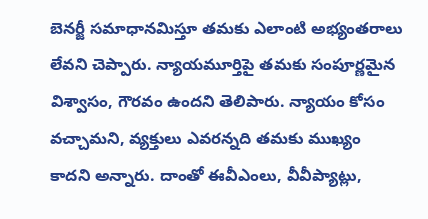బెనర్జీ సమాధానమిస్తూ తమకు ఎలాంటి అభ్యంతరాలు లేవని చెప్పారు. న్యాయమూర్తిపై తమకు సంపూర్ణమైన విశ్వాసం, గౌరవం ఉందని తెలిపారు. న్యాయం కోసం వచ్చామని, వ్యక్తులు ఎవరన్నది తమకు ముఖ్యం కాదని అన్నారు. దాంతో ఈవీఎంలు, వీవీప్యాట్లు,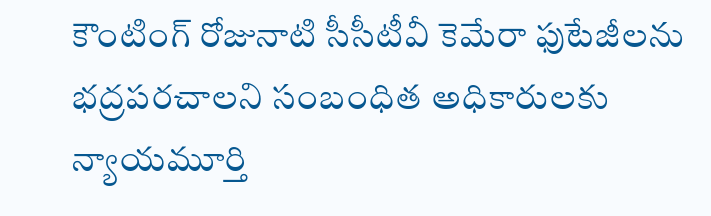కౌంటింగ్ రోజునాటి సీసీటీవీ కెమేరా ఫుటేజీలను భద్రపరచాలని సంబంధిత అధికారులకు న్యాయమూర్తి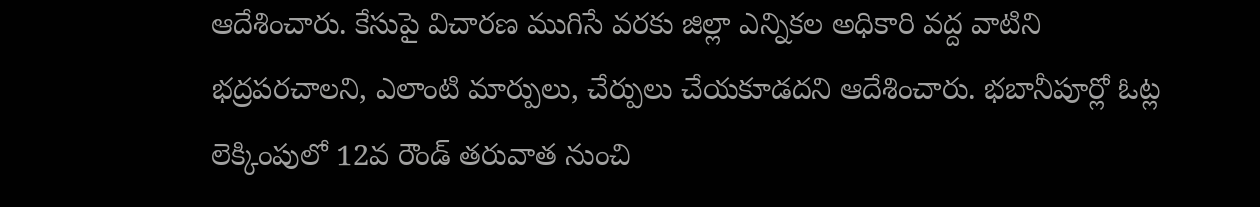ఆదేశించారు. కేసుపై విచారణ ముగిసే వరకు జిల్లా ఎన్నికల అధికారి వద్ద వాటిని భద్రపరచాలని, ఎలాంటి మార్పులు, చేర్పులు చేయకూడదని ఆదేశించారు. భబానీపూర్లో ఓట్ల లెక్కింపులో 12వ రౌండ్ తరువాత నుంచి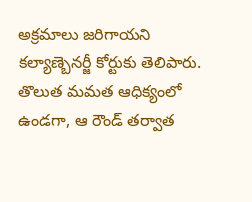అక్రమాలు జరిగాయని కల్యాణ్బెనర్జీ కోర్టుకు తెలిపారు. తొలుత మమత ఆధిక్యంలో ఉండగా, ఆ రౌండ్ తర్వాత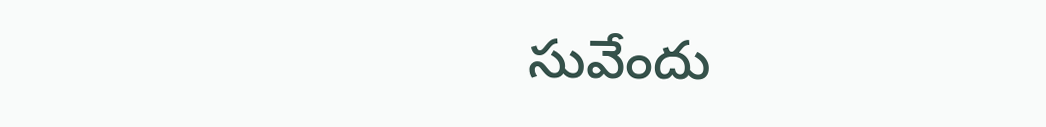సువేందు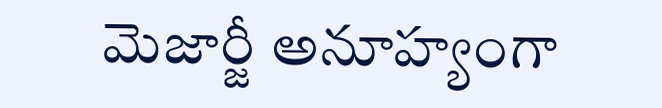మెజార్జీ అనూహ్యంగా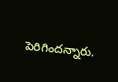పెరిగిందన్నారు.